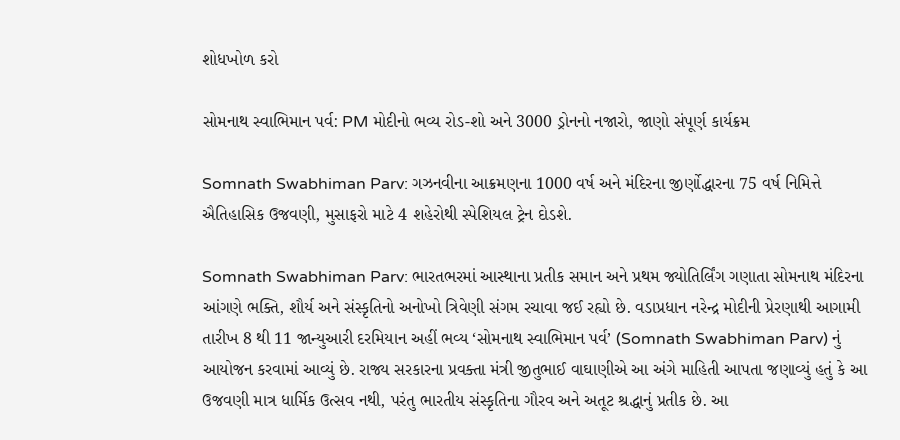શોધખોળ કરો

સોમનાથ સ્વાભિમાન પર્વ: PM મોદીનો ભવ્ય રોડ-શો અને 3000 ડ્રોનનો નજારો, જાણો સંપૂર્ણ કાર્યક્રમ

Somnath Swabhiman Parv: ગઝનવીના આક્રમણના 1000 વર્ષ અને મંદિરના જીર્ણોદ્ધારના 75 વર્ષ નિમિત્તે ઐતિહાસિક ઉજવણી, મુસાફરો માટે 4 શહેરોથી સ્પેશિયલ ટ્રેન દોડશે.

Somnath Swabhiman Parv: ભારતભરમાં આસ્થાના પ્રતીક સમાન અને પ્રથમ જ્યોતિર્લિંગ ગણાતા સોમનાથ મંદિરના આંગણે ભક્તિ, શૌર્ય અને સંસ્કૃતિનો અનોખો ત્રિવેણી સંગમ રચાવા જઈ રહ્યો છે. વડાપ્રધાન નરેન્દ્ર મોદીની પ્રેરણાથી આગામી તારીખ 8 થી 11 જાન્યુઆરી દરમિયાન અહીં ભવ્ય ‘સોમનાથ સ્વાભિમાન પર્વ’ (Somnath Swabhiman Parv) નું આયોજન કરવામાં આવ્યું છે. રાજ્ય સરકારના પ્રવક્તા મંત્રી જીતુભાઈ વાઘાણીએ આ અંગે માહિતી આપતા જણાવ્યું હતું કે આ ઉજવણી માત્ર ધાર્મિક ઉત્સવ નથી, પરંતુ ભારતીય સંસ્કૃતિના ગૌરવ અને અતૂટ શ્રદ્ધાનું પ્રતીક છે. આ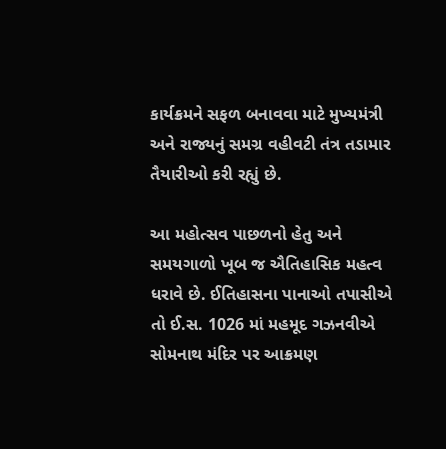કાર્યક્રમને સફળ બનાવવા માટે મુખ્યમંત્રી અને રાજ્યનું સમગ્ર વહીવટી તંત્ર તડામાર તૈયારીઓ કરી રહ્યું છે.

આ મહોત્સવ પાછળનો હેતુ અને સમયગાળો ખૂબ જ ઐતિહાસિક મહત્વ ધરાવે છે. ઈતિહાસના પાનાઓ તપાસીએ તો ઈ.સ. 1026 માં મહમૂદ ગઝનવીએ સોમનાથ મંદિર પર આક્રમણ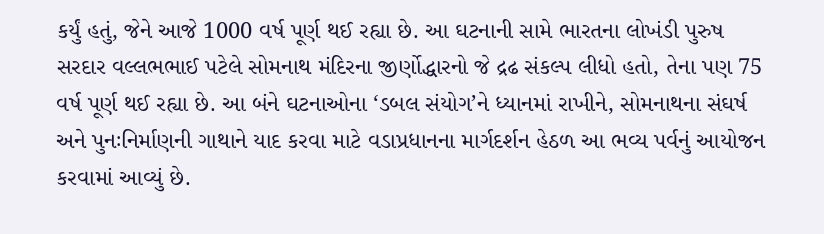કર્યું હતું, જેને આજે 1000 વર્ષ પૂર્ણ થઈ રહ્યા છે. આ ઘટનાની સામે ભારતના લોખંડી પુરુષ સરદાર વલ્લભભાઈ પટેલે સોમનાથ મંદિરના જીર્ણોદ્ધારનો જે દ્રઢ સંકલ્પ લીધો હતો, તેના પણ 75 વર્ષ પૂર્ણ થઈ રહ્યા છે. આ બંને ઘટનાઓના ‘ડબલ સંયોગ’ને ધ્યાનમાં રાખીને, સોમનાથના સંઘર્ષ અને પુનઃનિર્માણની ગાથાને યાદ કરવા માટે વડાપ્રધાનના માર્ગદર્શન હેઠળ આ ભવ્ય પર્વનું આયોજન કરવામાં આવ્યું છે.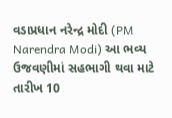વડાપ્રધાન નરેન્દ્ર મોદી (PM Narendra Modi) આ ભવ્ય ઉજવણીમાં સહભાગી થવા માટે તારીખ 10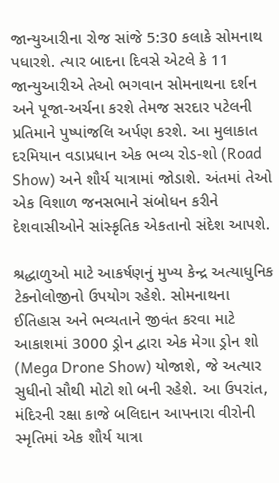જાન્યુઆરીના રોજ સાંજે 5:30 કલાકે સોમનાથ પધારશે. ત્યાર બાદના દિવસે એટલે કે 11 જાન્યુઆરીએ તેઓ ભગવાન સોમનાથના દર્શન અને પૂજા-અર્ચના કરશે તેમજ સરદાર પટેલની પ્રતિમાને પુષ્પાંજલિ અર્પણ કરશે. આ મુલાકાત દરમિયાન વડાપ્રધાન એક ભવ્ય રોડ-શો (Road Show) અને શૌર્ય યાત્રામાં જોડાશે. અંતમાં તેઓ એક વિશાળ જનસભાને સંબોધન કરીને દેશવાસીઓને સાંસ્કૃતિક એકતાનો સંદેશ આપશે.

શ્રદ્ધાળુઓ માટે આકર્ષણનું મુખ્ય કેન્દ્ર અત્યાધુનિક ટેકનોલોજીનો ઉપયોગ રહેશે. સોમનાથના ઈતિહાસ અને ભવ્યતાને જીવંત કરવા માટે આકાશમાં 3000 ડ્રોન દ્વારા એક મેગા ડ્રોન શો (Mega Drone Show) યોજાશે, જે અત્યાર સુધીનો સૌથી મોટો શો બની રહેશે. આ ઉપરાંત, મંદિરની રક્ષા કાજે બલિદાન આપનારા વીરોની સ્મૃતિમાં એક શૌર્ય યાત્રા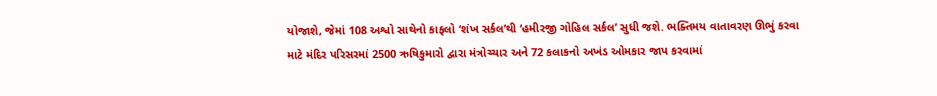યોજાશે, જેમાં 108 અશ્વો સાથેનો કાફલો ‘શંખ સર્કલ’થી ‘હમીરજી ગોહિલ સર્કલ’ સુધી જશે. ભક્તિમય વાતાવરણ ઊભું કરવા માટે મંદિર પરિસરમાં 2500 ઋષિકુમારો દ્વારા મંત્રોચ્ચાર અને 72 કલાકનો અખંડ ઓમકાર જાપ કરવામાં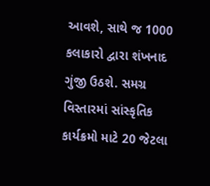આવશે, સાથે જ 1000 કલાકારો દ્વારા શંખનાદ ગુંજી ઉઠશે. સમગ્ર વિસ્તારમાં સાંસ્કૃતિક કાર્યક્રમો માટે 20 જેટલા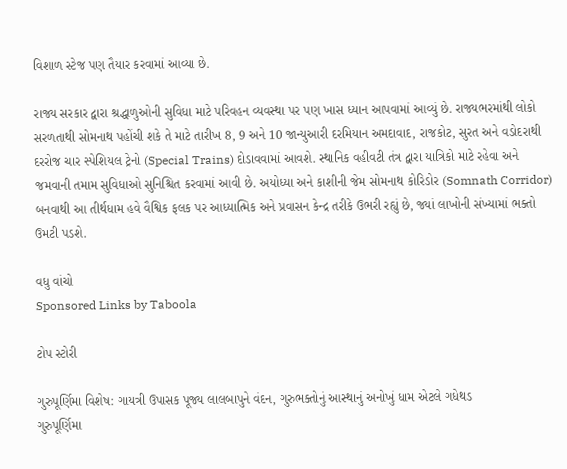વિશાળ સ્ટેજ પણ તૈયાર કરવામાં આવ્યા છે.

રાજ્ય સરકાર દ્વારા શ્રદ્ધાળુઓની સુવિધા માટે પરિવહન વ્યવસ્થા પર પણ ખાસ ધ્યાન આપવામાં આવ્યું છે. રાજ્યભરમાંથી લોકો સરળતાથી સોમનાથ પહોંચી શકે તે માટે તારીખ 8, 9 અને 10 જાન્યુઆરી દરમિયાન અમદાવાદ, રાજકોટ, સુરત અને વડોદરાથી દરરોજ ચાર સ્પેશિયલ ટ્રેનો (Special Trains) દોડાવવામાં આવશે. સ્થાનિક વહીવટી તંત્ર દ્વારા યાત્રિકો માટે રહેવા અને જમવાની તમામ સુવિધાઓ સુનિશ્ચિત કરવામાં આવી છે. અયોધ્યા અને કાશીની જેમ સોમનાથ કોરિડોર (Somnath Corridor) બનવાથી આ તીર્થધામ હવે વૈશ્વિક ફલક પર આધ્યાત્મિક અને પ્રવાસન કેન્દ્ર તરીકે ઉભરી રહ્યું છે, જ્યાં લાખોની સંખ્યામાં ભક્તો ઉમટી પડશે.

વધુ વાંચો
Sponsored Links by Taboola

ટોપ સ્ટોરી

ગુરુપૂર્ણિમા વિશેષ: ગાયત્રી ઉપાસક પૂજ્ય લાલબાપુને વંદન, ગુરુભક્તોનું આસ્થાનું અનોખું ધામ એટલે ગધેથડ
ગુરુપૂર્ણિમા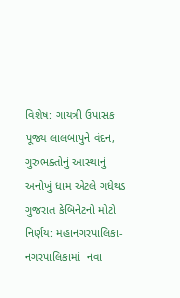વિશેષ: ગાયત્રી ઉપાસક પૂજ્ય લાલબાપુને વંદન, ગુરુભક્તોનું આસ્થાનું અનોખું ધામ એટલે ગધેથડ
ગુજરાત કેબિનેટનો મોટો નિર્ણય: મહાનગરપાલિકા-નગરપાલિકામાં  નવા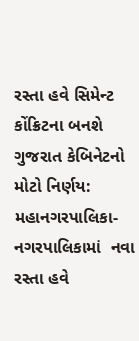રસ્તા હવે સિમેન્ટ કોંક્રિટના બનશે
ગુજરાત કેબિનેટનો મોટો નિર્ણય: મહાનગરપાલિકા-નગરપાલિકામાં  નવા રસ્તા હવે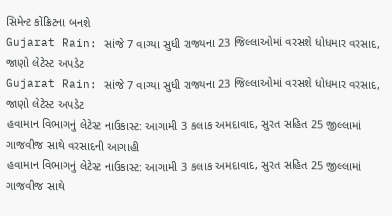સિમેન્ટ કોંક્રિટના બનશે
Gujarat Rain: સાંજે 7 વાગ્યા સુધી રાજ્યના 23 જિલ્લાઓમાં વરસશે ધોધમાર વરસાદ, જાણો લેટેસ્ટ અપડેટ
Gujarat Rain: સાંજે 7 વાગ્યા સુધી રાજ્યના 23 જિલ્લાઓમાં વરસશે ધોધમાર વરસાદ, જાણો લેટેસ્ટ અપડેટ
હવામાન વિભાગનું લેટેસ્ટ નાઉકાસ્ટ: આગામી 3 કલાક અમદાવાદ, સુરત સહિત 25 જીલ્લામાં ગાજવીજ સાથે વરસાદની આગાહી
હવામાન વિભાગનું લેટેસ્ટ નાઉકાસ્ટ: આગામી 3 કલાક અમદાવાદ, સુરત સહિત 25 જીલ્લામાં ગાજવીજ સાથે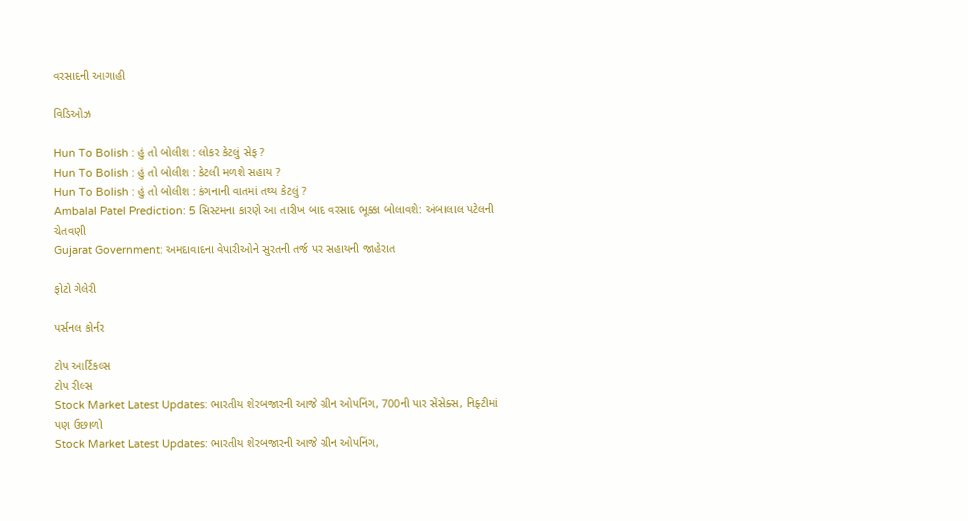વરસાદની આગાહી

વિડિઓઝ

Hun To Bolish : હું તો બોલીશ : લોકર કેટલું સેફ ?
Hun To Bolish : હું તો બોલીશ : કેટલી મળશે સહાય ?
Hun To Bolish : હું તો બોલીશ : કંગનાની વાતમાં તથ્ય કેટલું ?
Ambalal Patel Prediction: 5 સિસ્ટમના કારણે આ તારીખ બાદ વરસાદ ભૂક્કા બોલાવશે: અંબાલાલ પટેલની ચેતવણી
Gujarat Government: અમદાવાદના વેપારીઓને સુરતની તર્જ પર સહાયની જાહેરાત

ફોટો ગેલેરી

પર્સનલ કોર્નર

ટોપ આર્ટિકલ્સ
ટોપ રીલ્સ
Stock Market Latest Updates: ભારતીય શેરબજારની આજે ગ્રીન ઓપનિંગ, 700ની પાર સેંસેક્સ, નિફ્ટીમાં પણ ઉછાળો
Stock Market Latest Updates: ભારતીય શેરબજારની આજે ગ્રીન ઓપનિંગ,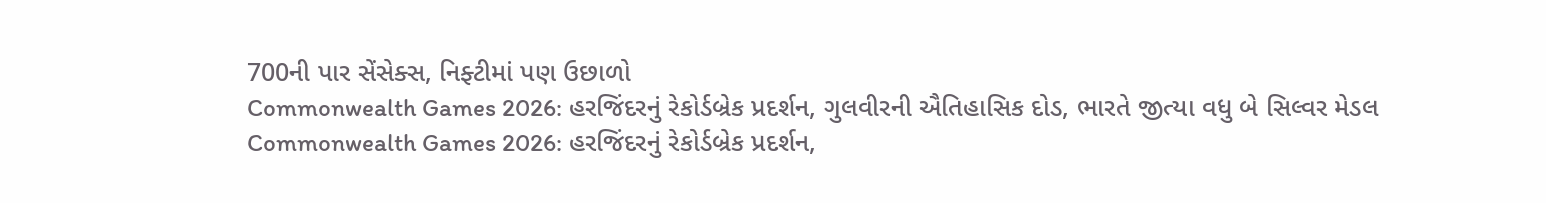700ની પાર સેંસેક્સ, નિફ્ટીમાં પણ ઉછાળો
Commonwealth Games 2026: હરજિંદરનું રેકોર્ડબ્રેક પ્રદર્શન, ગુલવીરની ઐતિહાસિક દોડ, ભારતે જીત્યા વધુ બે સિલ્વર મેડલ
Commonwealth Games 2026: હરજિંદરનું રેકોર્ડબ્રેક પ્રદર્શન,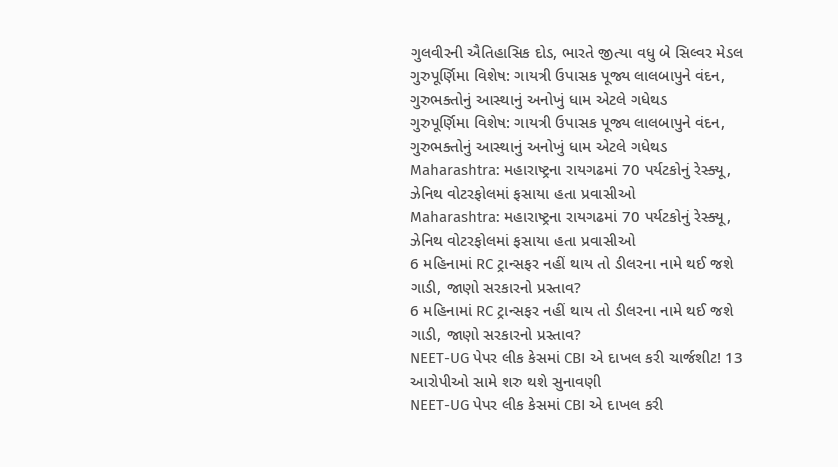ગુલવીરની ઐતિહાસિક દોડ, ભારતે જીત્યા વધુ બે સિલ્વર મેડલ
ગુરુપૂર્ણિમા વિશેષ: ગાયત્રી ઉપાસક પૂજ્ય લાલબાપુને વંદન, ગુરુભક્તોનું આસ્થાનું અનોખું ધામ એટલે ગધેથડ
ગુરુપૂર્ણિમા વિશેષ: ગાયત્રી ઉપાસક પૂજ્ય લાલબાપુને વંદન, ગુરુભક્તોનું આસ્થાનું અનોખું ધામ એટલે ગધેથડ
Maharashtra: મહારાષ્ટ્રના રાયગઢમાં 70 પર્યટકોનું રેસ્ક્યૂ, ઝેનિથ વોટરફોલમાં ફસાયા હતા પ્રવાસીઓ
Maharashtra: મહારાષ્ટ્રના રાયગઢમાં 70 પર્યટકોનું રેસ્ક્યૂ, ઝેનિથ વોટરફોલમાં ફસાયા હતા પ્રવાસીઓ
6 મહિનામાં RC ટ્રાન્સફર નહીં થાય તો ડીલરના નામે થઈ જશે ગાડી, જાણો સરકારનો પ્રસ્તાવ?
6 મહિનામાં RC ટ્રાન્સફર નહીં થાય તો ડીલરના નામે થઈ જશે ગાડી, જાણો સરકારનો પ્રસ્તાવ?
NEET-UG પેપર લીક કેસમાં CBI એ દાખલ કરી ચાર્જશીટ! 13 આરોપીઓ સામે શરુ થશે સુનાવણી
NEET-UG પેપર લીક કેસમાં CBI એ દાખલ કરી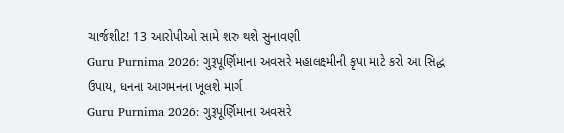ચાર્જશીટ! 13 આરોપીઓ સામે શરુ થશે સુનાવણી
Guru Purnima 2026: ગુરૂપૂર્ણિમાના અવસરે મહાલક્ષ્મીની કૃપા માટે કરો આ સિદ્ધ ઉપાય, ધનના આગમનના ખૂલશે માર્ગ
Guru Purnima 2026: ગુરૂપૂર્ણિમાના અવસરે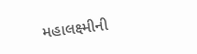મહાલક્ષ્મીની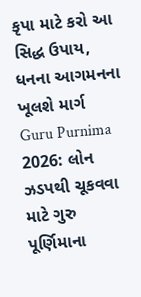કૃપા માટે કરો આ સિદ્ધ ઉપાય, ધનના આગમનના ખૂલશે માર્ગ
Guru Purnima 2026: લોન ઝડપથી ચૂકવવા માટે ગુરુ પૂર્ણિમાના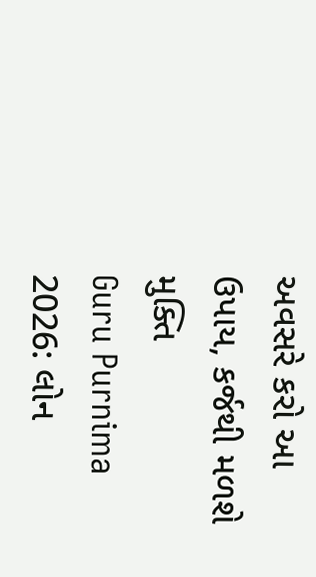અવસરે કરો આ ઉપાય, કર્જથી મળશે મુક્તિ
Guru Purnima 2026: લોન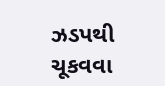ઝડપથી ચૂકવવા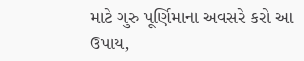માટે ગુરુ પૂર્ણિમાના અવસરે કરો આ ઉપાય,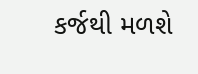કર્જથી મળશે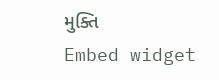મુક્તિ
Embed widget